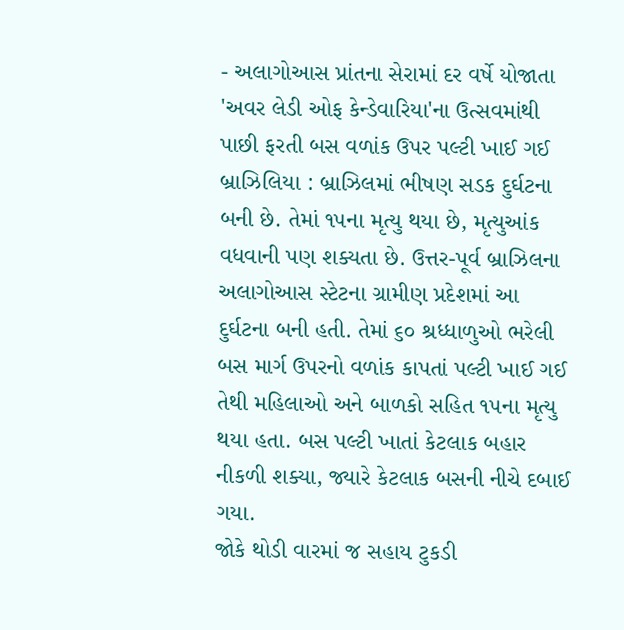- અલાગોઆસ પ્રાંતના સેરામાં દર વર્ષે યોજાતા 'અવર લેડી ઓફ કેન્ડેવારિયા'ના ઉત્સવમાંથી પાછી ફરતી બસ વળાંક ઉપર પલ્ટી ખાઈ ગઈ
બ્રાઝિલિયા : બ્રાઝિલમાં ભીષણ સડક દુર્ઘટના બની છે. તેમાં ૧૫ના મૃત્યુ થયા છે, મૃત્યુઆંક વધવાની પણ શક્યતા છે. ઉત્તર-પૂર્વ બ્રાઝિલના અલાગોઆસ સ્ટેટના ગ્રામીણ પ્રદેશમાં આ દુર્ઘટના બની હતી. તેમાં ૬૦ શ્રધ્ધાળુઓ ભરેલી બસ માર્ગ ઉપરનો વળાંક કાપતાં પલ્ટી ખાઈ ગઈ તેથી મહિલાઓ અને બાળકો સહિત ૧૫ના મૃત્યુ થયા હતા. બસ પલ્ટી ખાતાં કેટલાક બહાર નીકળી શક્યા, જ્યારે કેટલાક બસની નીચે દબાઈ ગયા.
જોકે થોડી વારમાં જ સહાય ટુકડી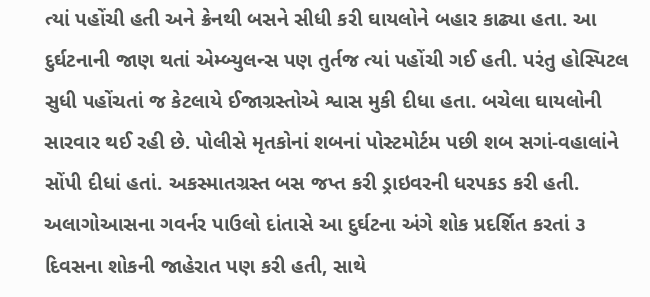ત્યાં પહોંચી હતી અને ક્રેનથી બસને સીધી કરી ઘાયલોને બહાર કાઢ્યા હતા. આ દુર્ઘટનાની જાણ થતાં એમ્બ્યુલન્સ પણ તુર્તજ ત્યાં પહોંચી ગઈ હતી. પરંતુ હોસ્પિટલ સુધી પહોંચતાં જ કેટલાયે ઈજાગ્રસ્તોએ શ્વાસ મુકી દીધા હતા. બચેલા ઘાયલોની સારવાર થઈ રહી છે. પોલીસે મૃતકોનાં શબનાં પોસ્ટમોર્ટમ પછી શબ સગાં-વહાલાંને સોંપી દીધાં હતાં. અકસ્માતગ્રસ્ત બસ જપ્ત કરી ડ્રાઇવરની ધરપકડ કરી હતી.
અલાગોઆસના ગવર્નર પાઉલો દાંતાસે આ દુર્ઘટના અંગે શોક પ્રદર્શિત કરતાં ૩ દિવસના શોકની જાહેરાત પણ કરી હતી, સાથે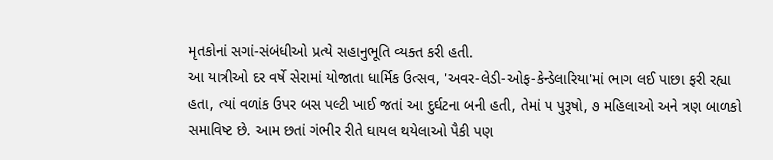મૃતકોનાં સગાં-સંબંધીઓ પ્રત્યે સહાનુભૂતિ વ્યક્ત કરી હતી.
આ યાત્રીઓ દર વર્ષે સેરામાં યોજાતા ધાર્મિક ઉત્સવ, 'અવર-લેડી-ઓફ-કેન્ડેલારિયા'માં ભાગ લઈ પાછા ફરી રહ્યા હતા, ત્યાં વળાંક ઉપર બસ પલ્ટી ખાઈ જતાં આ દુર્ઘટના બની હતી, તેમાં ૫ પુરૂષો, ૭ મહિલાઓ અને ત્રણ બાળકો સમાવિષ્ટ છે. આમ છતાં ગંભીર રીતે ઘાયલ થયેલાઓ પૈકી પણ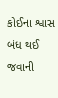કોઈના શ્વાસ બંધ થઈ જવાની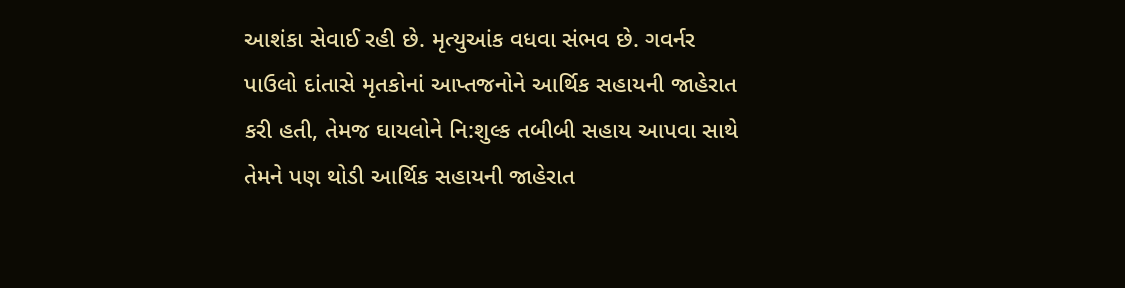આશંકા સેવાઈ રહી છે. મૃત્યુઆંક વધવા સંભવ છે. ગવર્નર પાઉલો દાંતાસે મૃતકોનાં આપ્તજનોને આર્થિક સહાયની જાહેરાત કરી હતી, તેમજ ઘાયલોને નિ:શુલ્ક તબીબી સહાય આપવા સાથે તેમને પણ થોડી આર્થિક સહાયની જાહેરાત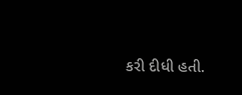કરી દીધી હતી.